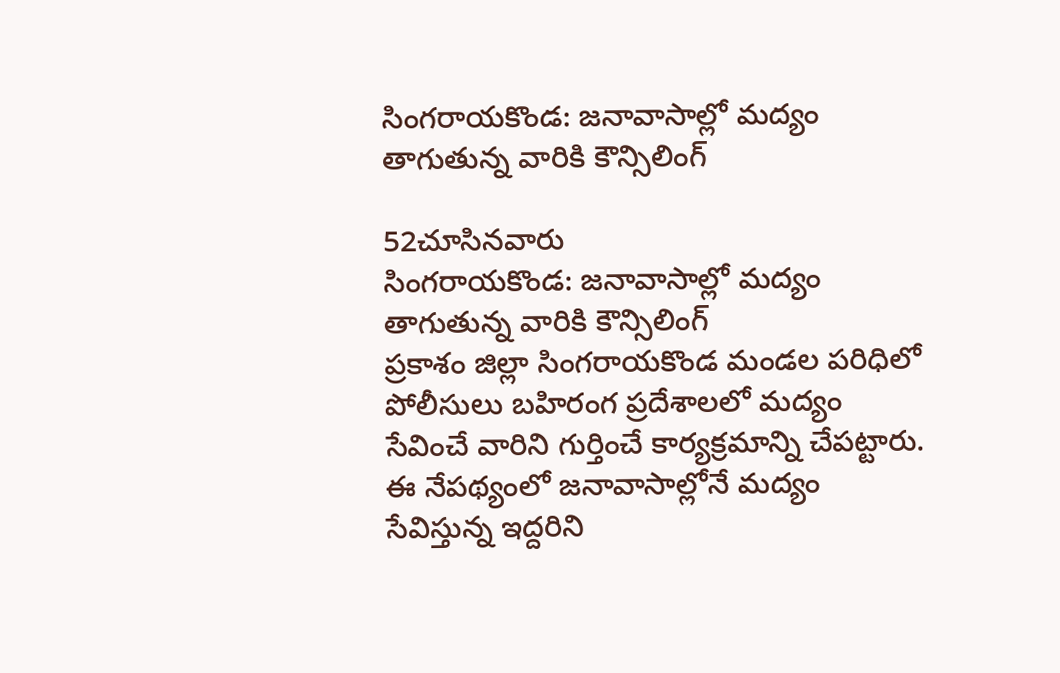సింగరాయకొండ: జనావాసాల్లో మద్యం తాగుతున్న వారికి కౌన్సిలింగ్

52చూసినవారు
సింగరాయకొండ: జనావాసాల్లో మద్యం తాగుతున్న వారికి కౌన్సిలింగ్
ప్రకాశం జిల్లా సింగరాయకొండ మండల పరిధిలో పోలీసులు బహిరంగ ప్రదేశాలలో మద్యం సేవించే వారిని గుర్తించే కార్యక్రమాన్ని చేపట్టారు. ఈ నేపథ్యంలో జనావాసాల్లోనే మద్యం సేవిస్తున్న ఇద్దరిని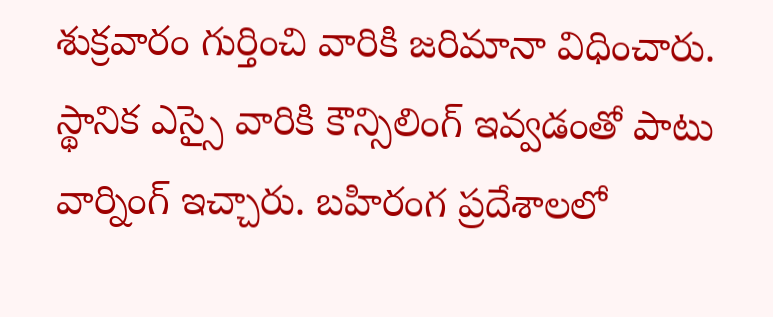శుక్రవారం గుర్తించి వారికి జరిమానా విధించారు. స్థానిక ఎస్సై వారికి కౌన్సిలింగ్ ఇవ్వడంతో పాటు వార్నింగ్ ఇచ్చారు. బహిరంగ ప్రదేశాలలో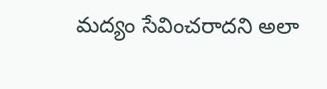మద్యం సేవించరాదని అలా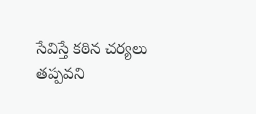సేవిస్తే కఠిన చర్యలు తప్పవని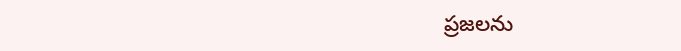ప్రజలను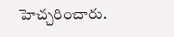హెచ్చరించారు.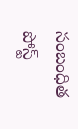సంబంధిత పోస్ట్